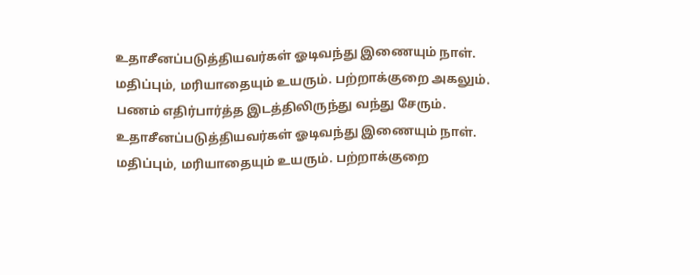உதாசீனப்படுத்தியவர்கள் ஓடிவந்து இணையும் நாள். மதிப்பும், மரியாதையும் உயரும். பற்றாக்குறை அகலும். பணம் எதிர்பார்த்த இடத்திலிருந்து வந்து சேரும்.
உதாசீனப்படுத்தியவர்கள் ஓடிவந்து இணையும் நாள். மதிப்பும், மரியாதையும் உயரும். பற்றாக்குறை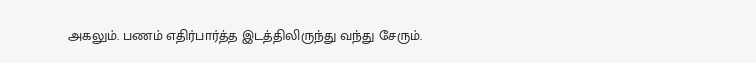அகலும். பணம் எதிர்பார்த்த இடத்திலிருந்து வந்து சேரும்.